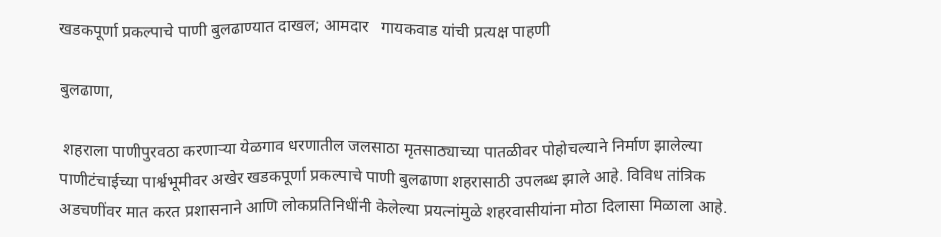खडकपूर्णा प्रकल्पाचे पाणी बुलढाण्यात दाखल; आमदार   गायकवाड यांची प्रत्यक्ष पाहणी

बुलढाणा,

 शहराला पाणीपुरवठा करणाऱ्या येळगाव धरणातील जलसाठा मृतसाठ्याच्या पातळीवर पोहोचल्याने निर्माण झालेल्या पाणीटंचाईच्या पार्श्वभूमीवर अखेर खडकपूर्णा प्रकल्पाचे पाणी बुलढाणा शहरासाठी उपलब्ध झाले आहे. विविध तांत्रिक अडचणींवर मात करत प्रशासनाने आणि लोकप्रतिनिधींनी केलेल्या प्रयत्नांमुळे शहरवासीयांना मोठा दिलासा मिळाला आहे.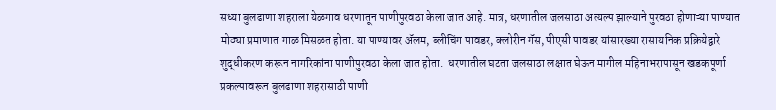सध्या बुलढाणा शहराला येळगाव धरणातून पाणीपुरवठा केला जात आहे. मात्र, धरणातील जलसाठा अत्यल्प झाल्याने पुरवठा होणाऱ्या पाण्यात मोठ्या प्रमाणात गाळ मिसळत होता. या पाण्यावर ॲलम, ब्लीचिंग पावडर, क्लोरीन गॅस, पीएसी पावडर यांसारख्या रासायनिक प्रक्रियेद्वारे शुद्धीकरण करून नागरिकांना पाणीपुरवठा केला जात होता.  धरणातील घटता जलसाठा लक्षात घेऊन मागील महिनाभरापासून खडकपूर्णा प्रकल्पावरून बुलढाणा शहरासाठी पाणी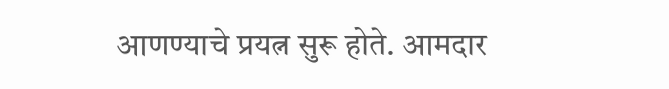आणण्याचे प्रयत्न सुरू होते. आमदार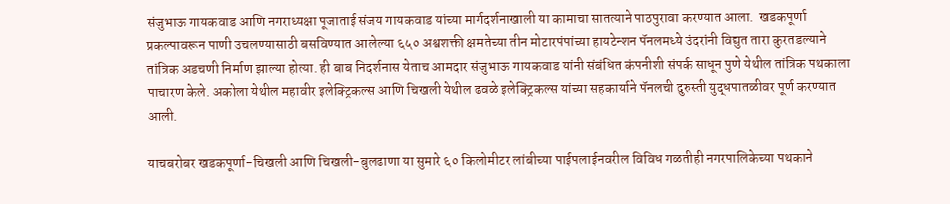संजुभाऊ गायकवाड आणि नगराध्यक्षा पूजाताई संजय गायकवाड यांच्या मार्गदर्शनाखाली या कामाचा सातत्याने पाठपुरावा करण्यात आला.  खडकपूर्णा प्रकल्पावरून पाणी उचलण्यासाठी बसविण्यात आलेल्या ६५० अश्वशक्ती क्षमतेच्या तीन मोटारपंपांच्या हायटेन्शन पॅनलमध्ये उंदरांनी विद्युत तारा कुरतडल्याने तांत्रिक अडचणी निर्माण झाल्या होत्या. ही बाब निदर्शनास येताच आमदार संजुभाऊ गायकवाड यांनी संबंधित कंपनीशी संपर्क साधून पुणे येथील तांत्रिक पथकाला पाचारण केले. अकोला येथील महावीर इलेक्ट्रिकल्स आणि चिखली येथील ढवळे इलेक्ट्रिकल्स यांच्या सहकार्याने पॅनलची दुरुस्ती युद्धपातळीवर पूर्ण करण्यात आली.

याचबरोबर खडकपूर्णा-चिखली आणि चिखली-बुलढाणा या सुमारे ६० किलोमीटर लांबीच्या पाईपलाईनवरील विविध गळतीही नगरपालिकेच्या पथकाने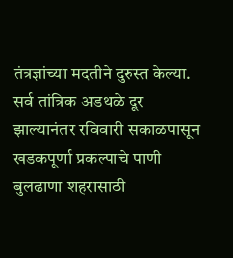तंत्रज्ञांच्या मदतीने दुरुस्त केल्या. सर्व तांत्रिक अडथळे दूर झाल्यानंतर रविवारी सकाळपासून खडकपूर्णा प्रकल्पाचे पाणी बुलढाणा शहरासाठी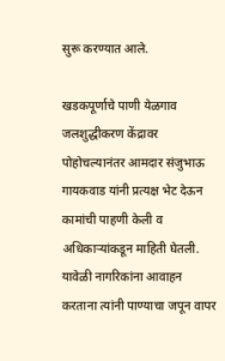सुरू करण्यात आले.

खडकपूर्णाचे पाणी येळगाव जलशुद्धीकरण केंद्रावर पोहोचल्यानंतर आमदार संजुभाऊ गायकवाड यांनी प्रत्यक्ष भेट देऊन कामांची पाहणी केली व अधिकाऱ्यांकडून माहिती घेतली. यावेळी नागरिकांना आवाहन करताना त्यांनी पाण्याचा जपून वापर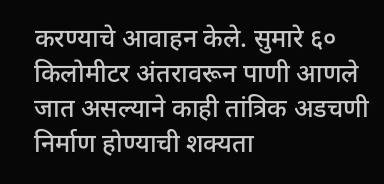करण्याचे आवाहन केले. सुमारे ६० किलोमीटर अंतरावरून पाणी आणले जात असल्याने काही तांत्रिक अडचणी निर्माण होण्याची शक्यता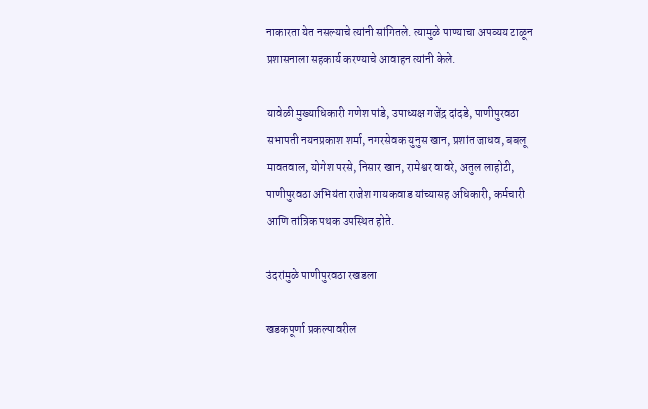नाकारता येत नसल्याचे त्यांनी सांगितले. त्यामुळे पाण्याचा अपव्यय टाळून प्रशासनाला सहकार्य करण्याचे आवाहन त्यांनी केले.

यावेळी मुख्याधिकारी गणेश पांडे, उपाध्यक्ष गजेंद्र दांदडे, पाणीपुरवठा सभापती नयनप्रकाश शर्मा, नगरसेवक युनुस खान, प्रशांत जाधव, बबलू मावतवाल, योगेश परसे, निसार खान, रामेश्वर वावरे, अतुल लाहोटी, पाणीपुरवठा अभियंता राजेश गायकवाड यांच्यासह अधिकारी, कर्मचारी आणि तांत्रिक पथक उपस्थित होते.

उंदरांमुळे पाणीपुरवठा रखडला

खडकपूर्णा प्रकल्पावरील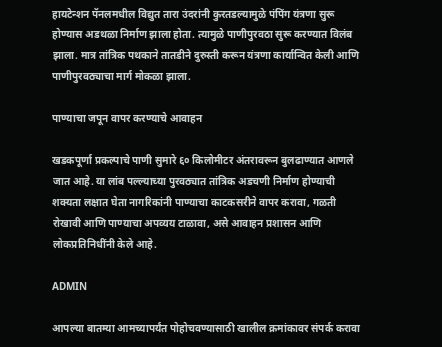हायटेन्शन पॅनलमधील विद्युत तारा उंदरांनी कुरतडल्यामुळे पंपिंग यंत्रणा सुरू होण्यास अडथळा निर्माण झाला होता. त्यामुळे पाणीपुरवठा सुरू करण्यात विलंब झाला. मात्र तांत्रिक पथकाने तातडीने दुरुस्ती करून यंत्रणा कार्यान्वित केली आणि पाणीपुरवठ्याचा मार्ग मोकळा झाला.

पाण्याचा जपून वापर करण्याचे आवाहन

खडकपूर्णा प्रकल्पाचे पाणी सुमारे ६० किलोमीटर अंतरावरून बुलढाण्यात आणले जात आहे. या लांब पल्ल्याच्या पुरवठ्यात तांत्रिक अडचणी निर्माण होण्याची शक्यता लक्षात घेता नागरिकांनी पाण्याचा काटकसरीने वापर करावा, गळती रोखावी आणि पाण्याचा अपव्यय टाळावा, असे आवाहन प्रशासन आणि लोकप्रतिनिधींनी केले आहे.

ADMIN

आपल्या बातम्या आमच्यापर्यंत पोहोचवण्यासाठी खालील क्रमांकावर संपर्क करावा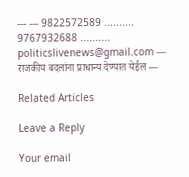--- --- 9822572589 .......... 9767932688 .......... politicslivenews@gmail.com --- राजकीय बदलांना प्राधान्य देण्यात येईल ---

Related Articles

Leave a Reply

Your email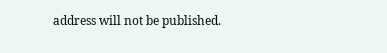address will not be published.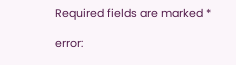Required fields are marked *

error: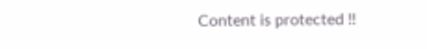Content is protected !!